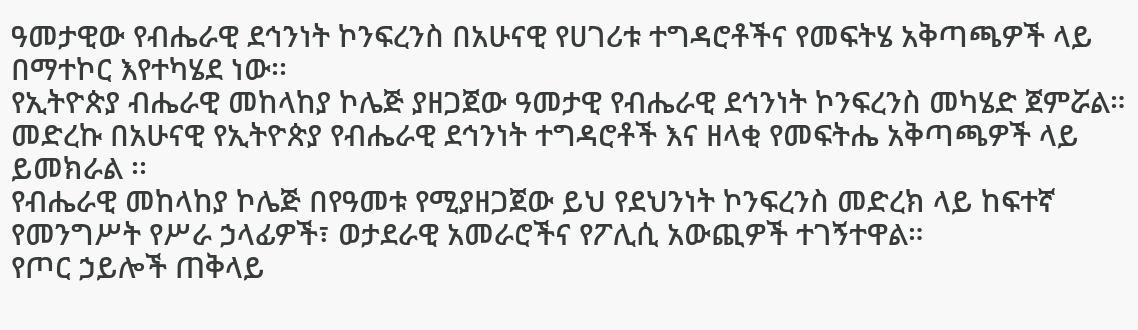ዓመታዊው የብሔራዊ ደኅንነት ኮንፍረንስ በአሁናዊ የሀገሪቱ ተግዳሮቶችና የመፍትሄ አቅጣጫዎች ላይ በማተኮር እየተካሄደ ነው፡፡
የኢትዮጵያ ብሔራዊ መከላከያ ኮሌጅ ያዘጋጀው ዓመታዊ የብሔራዊ ደኅንነት ኮንፍረንስ መካሄድ ጀምሯል።
መድረኩ በአሁናዊ የኢትዮጵያ የብሔራዊ ደኅንነት ተግዳሮቶች እና ዘላቂ የመፍትሔ አቅጣጫዎች ላይ ይመክራል ፡፡
የብሔራዊ መከላከያ ኮሌጅ በየዓመቱ የሚያዘጋጀው ይህ የደህንነት ኮንፍረንስ መድረክ ላይ ከፍተኛ የመንግሥት የሥራ ኃላፊዎች፣ ወታደራዊ አመራሮችና የፖሊሲ አውጪዎች ተገኝተዋል።
የጦር ኃይሎች ጠቅላይ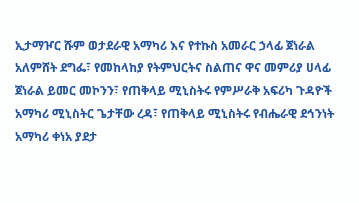ኢታማዦር ሹም ወታደራዊ አማካሪ እና የተኩስ አመራር ኃላፊ ጀነራል አለምሸት ደግፌ፣ የመከላከያ የትምህርትና ስልጠና ዋና መምሪያ ሀላፊ ጀነራል ይመር መኮንን፣ የጠቅላይ ሚኒስትሩ የምሥራቅ አፍሪካ ጉዳዮች አማካሪ ሚኒስትር ጌታቸው ረዳ፣ የጠቅላይ ሚኒስትሩ የብሔራዊ ደኅንነት አማካሪ ቀነአ ያደታ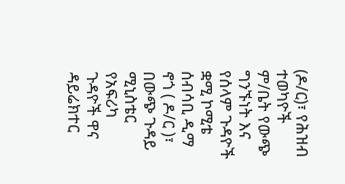(ዶ/ር)፣ የሕዝብ ተወካዮች ም/ቤት የውጭ ግንኙነት እና የሰላም ጉዳዮች ቋሚ ኮሚቴ ሰብሳቢ ዲማ ኖጎ ( ዶ/ር )፣ በውጭ ጉዳይ ሚኒስቴር የአፍሪካ ጉዳዮች ዋና ዳይሬክተር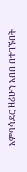አምባሳደር ዘሪሁን አበበ በተገኙበት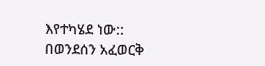እየተካሄደ ነው::
በወንደሰን አፈወርቅ